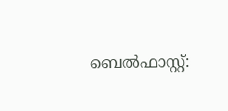ബെല്‍ഫാസ്റ്റ്: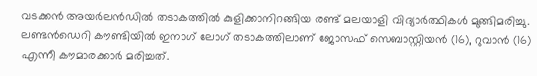വടക്കന്‍ അയര്‍ലന്‍ഡില്‍ തടാകത്തില്‍ കുളിക്കാനിറങ്ങിയ രണ്ട് മലയാളി വിദ്യാര്‍ത്ഥികള്‍ മുങ്ങിമരിച്ചു. ലണ്ടന്‍ഡെറി കൗണ്ടിയില്‍ ഇനാഗ് ലോഗ് തടാകത്തിലാണ് ജോസഫ് സെബാസ്റ്റിയന്‍ (16), റുവാന്‍ (16) എന്നീ കൗമാരക്കാര്‍ മരിച്ചത്.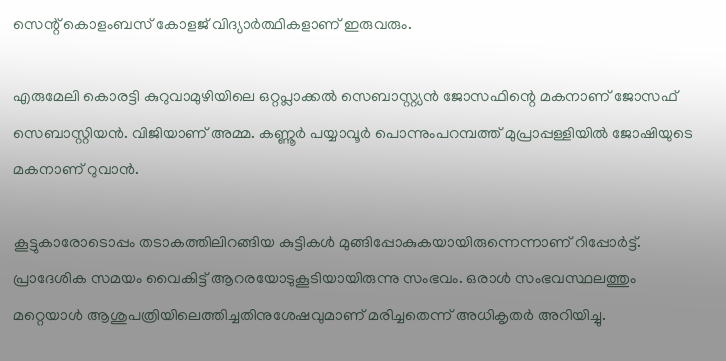സെന്റ് കൊളംബസ് കോളജ് വിദ്യാര്‍ത്ഥികളാണ് ഇരുവരും.

എരുമേലി കൊരട്ടി കുറുവാമുഴിയിലെ ഒറ്റപ്ലാക്കല്‍ സെബാസ്റ്റ്യന്‍ ജോസഫിന്റെ മകനാണ് ജോസഫ് സെബാസ്റ്റിയന്‍. വിജിയാണ് അമ്മ. കണ്ണൂര്‍ പയ്യാവൂര്‍ പൊന്നുംപറമ്പത്ത് മുപ്രാപ്പള്ളിയില്‍ ജോഷിയുടെ മകനാണ് റുവാന്‍.

കൂട്ടുകാരോടൊപ്പം തടാകത്തിലിറങ്ങിയ കുട്ടികള്‍ മുങ്ങിപ്പോകുകയായിരുന്നെന്നാണ് റിപ്പോര്‍ട്ട്. പ്രാദേശിക സമയം വൈകിട്ട് ആറരയോടുകൂടിയായിരുന്നു സംഭവം. ഒരാള്‍ സംഭവസ്ഥലത്തും മറ്റെയാള്‍ ആശുപത്രിയിലെത്തിച്ചതിനുശേഷവുമാണ് മരിച്ചതെന്ന് അധികൃതര്‍ അറിയിച്ചു.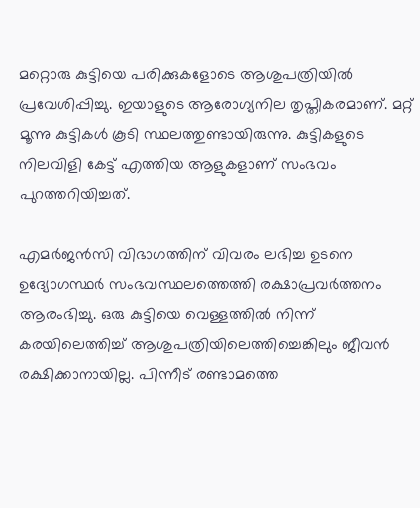മറ്റൊരു കുട്ടിയെ പരിക്കുകളോടെ ആശുപത്രിയില്‍ പ്രവേശിപ്പിച്ചു. ഇയാളുടെ ആരോഗ്യനില തൃപ്തികരമാണ്. മറ്റ് മൂന്നു കുട്ടികള്‍ കൂടി സ്ഥലത്തുണ്ടായിരുന്നു. കുട്ടികളുടെ നിലവിളി കേട്ട് എത്തിയ ആളുകളാണ് സംഭവം പുറത്തറിയിച്ചത്.

എമര്‍ജന്‍സി വിഭാഗത്തിന് വിവരം ലഭിച്ച ഉടനെ ഉദ്യോഗസ്ഥര്‍ സംഭവസ്ഥലത്തെത്തി രക്ഷാപ്രവര്‍ത്തനം ആരംഭിച്ചു. ഒരു കുട്ടിയെ വെള്ളത്തില്‍ നിന്ന് കരയിലെത്തിച്ച് ആശുപത്രിയിലെത്തിച്ചെങ്കിലും ജീവന്‍ രക്ഷിക്കാനായില്ല. പിന്നീട് രണ്ടാമത്തെ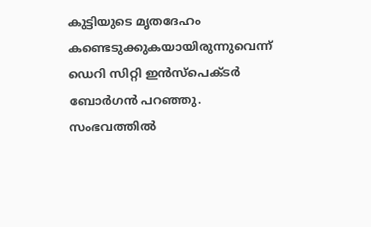കുട്ടിയുടെ മൃതദേഹം കണ്ടെടുക്കുകയായിരുന്നുവെന്ന് ഡെറി സിറ്റി ഇന്‍സ്‌പെക്ടര്‍ ബോര്‍ഗന്‍ പറഞ്ഞു. സംഭവത്തില്‍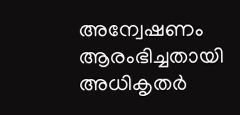അന്വേഷണം ആരംഭിച്ചതായി അധികൃതര്‍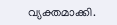വ്യക്തമാക്കി.